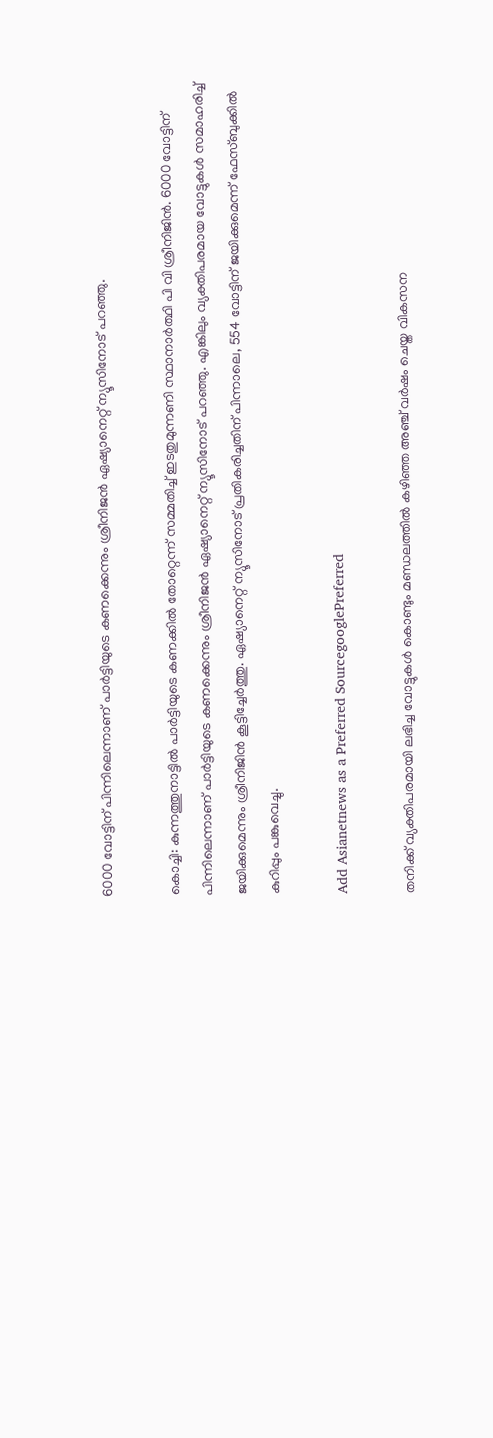6000 വോട്ടിന് പിന്നിലെന്നാണ് പാർ‌ട്ടിയുടെ കണക്കെന്നും ശ്രീനിജൻ ഏഷ്യാനെറ്റ് ന്യൂസിനോട് പറഞ്ഞു.

കൊച്ചി: കുന്നത്തുനാട്ടിൽ പാർട്ടിയുടെ കണക്കിൽ തോറ്റെന്ന് സമ്മതിച്ച് ഇടതുമുന്നണി സ്ഥാനാർത്ഥി പി വി ശ്രീനിജിൻ. 6000 വോട്ടിന് പിന്നിലെന്നാണ് പാർ‌ട്ടിയുടെ കണക്കെന്നും ശ്രീനിജൻ ഏഷ്യാനെറ്റ് ന്യൂസിനോട് പറഞ്ഞു. എങ്കിലും വ്യക്തിപരമായ വോട്ടുകൾ സമാഹരിച്ച് ജയിക്കുമെന്നും ശ്രീനിജിൻ കൂട്ടിച്ചേർത്തു. ഏഷ്യാനെറ്റ് ന്യൂസിനോട് പ്രതികരിച്ചതിന് പിന്നാലെ, 554 വോട്ടിന് ജയിക്കുമെന്ന് ഫേസ്ബുക്കിൽ കുറിപ്പും പങ്കുവെച്ചു.

Add Asianetnews as a Preferred SourcegooglePreferred

തനിക്ക് വ്യക്തിപരമായി ലഭിച്ച വോട്ടുകള്‍ കൊണ്ടും മണ്ഡലത്തിൽ കഴിഞ്ഞ അഞ്ച് വര്‍ഷം ചെയ്ത വികസന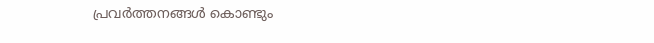പ്രവര്‍ത്തനങ്ങള്‍ കൊണ്ടും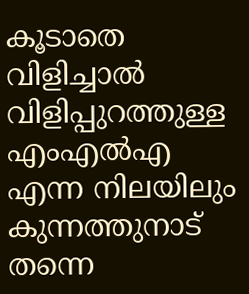കൂടാതെ വിളിച്ചാൽ വിളിപ്പുറത്തുള്ള എംഎൽഎ എന്ന നിലയിലും കുന്നത്തുനാട് തന്നെ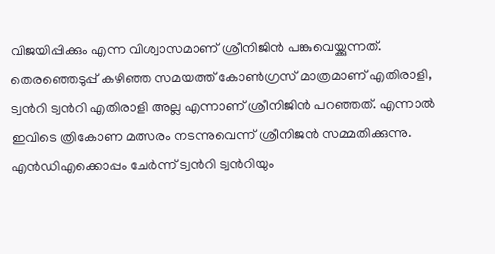വിജയിപ്പിക്കും എന്ന വിശ്വാസമാണ് ശ്രീനിജിൻ പങ്കുവെയ്ക്കുന്നത്. തെരഞ്ഞെടുപ്പ് കഴിഞ്ഞ സമയത്ത് കോണ്‍ഗ്രസ് മാത്രമാണ് എതിരാളി, ട്വന്‍റി ട്വന്‍റി എതിരാളി അല്ല എന്നാണ് ശ്രീനിജിൻ പറഞ്ഞത്. എന്നാൽ ഇവിടെ ത്രികോണ മത്സരം നടന്നുവെന്ന് ശ്രീനിജൻ സമ്മതിക്കുന്നു. എൻഡിഎക്കൊപ്പം ചേര്‍ന്ന് ട്വന്‍റി ട്വന്‍റിയും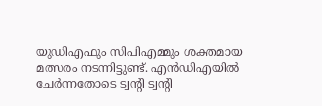യുഡിഎഫും സിപിഎമ്മും ശക്തമായ മത്സരം നടന്നിട്ടുണ്ട്. എൻഡിഎയിൽ ചേർന്നതോടെ ട്വന്റി ട്വന്റി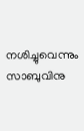നശിച്ചുവെന്നും സാബുവിനു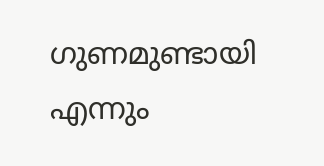ഗുണമുണ്ടായി എന്നും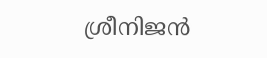ശ്രീനിജൻ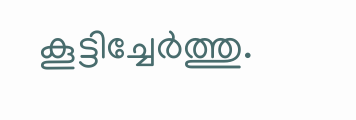കൂട്ടിച്ചേര്‍ത്തു.